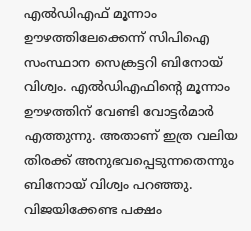എൽഡിഎഫ് മൂന്നാം ഊഴത്തിലേക്കെന്ന് സിപിഐ സംസ്ഥാന സെക്രട്ടറി ബിനോയ് വിശ്വം. എൽഡിഎഫിന്റെ മൂന്നാം ഊഴത്തിന് വേണ്ടി വോട്ടർമാർ എത്തുന്നു. അതാണ് ഇത്ര വലിയ തിരക്ക് അനുഭവപ്പെടുന്നതെന്നും ബിനോയ് വിശ്വം പറഞ്ഞു. വിജയിക്കേണ്ട പക്ഷം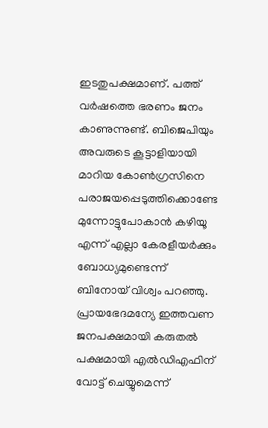ഇടതുപക്ഷമാണ്. പത്ത് വർഷത്തെ ഭരണം ജനം കാണുന്നുണ്ട്. ബിജെപിയും അവരുടെ കൂട്ടാളിയായി മാറിയ കോൺഗ്രസിനെ പരാജയപ്പെടുത്തിക്കൊണ്ടേ മുന്നോട്ടുപോകാൻ കഴിയൂ എന്ന് എല്ലാ കേരളീയർക്കും ബോധ്യമുണ്ടെന്ന് ബിനോയ് വിശ്വം പറഞ്ഞു.
പ്രായഭേദമന്യേ ഇത്തവണ ജനപക്ഷമായി കരുതൽ പക്ഷമായി എൽഡിഎഫിന് വോട്ട് ചെയ്യുമെന്ന്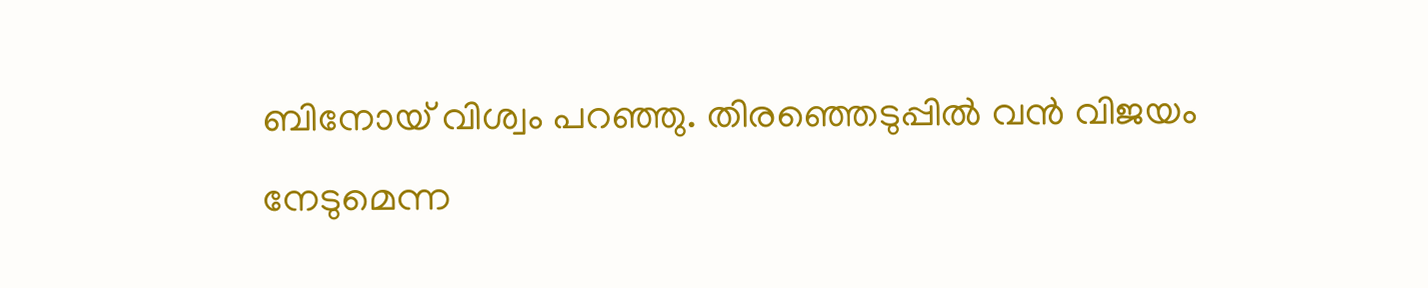ബിനോയ് വിശ്വം പറഞ്ഞു. തിരഞ്ഞെടുപ്പിൽ വൻ വിജയം നേടുമെന്ന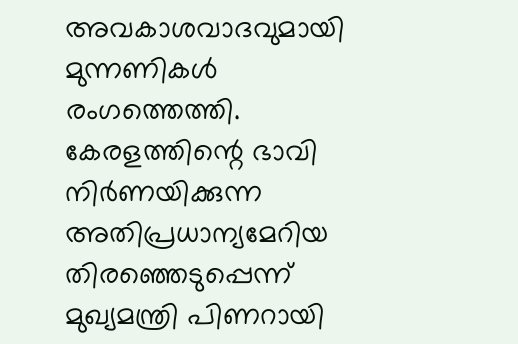അവകാശവാദവുമായി മുന്നണികൾ രംഗത്തെത്തി. കേരളത്തിന്റെ ഭാവി നിർണയിക്കുന്ന അതിപ്രധാന്യമേറിയ തിരഞ്ഞെടുപ്പെന്ന് മുഖ്യമന്ത്രി പിണറായി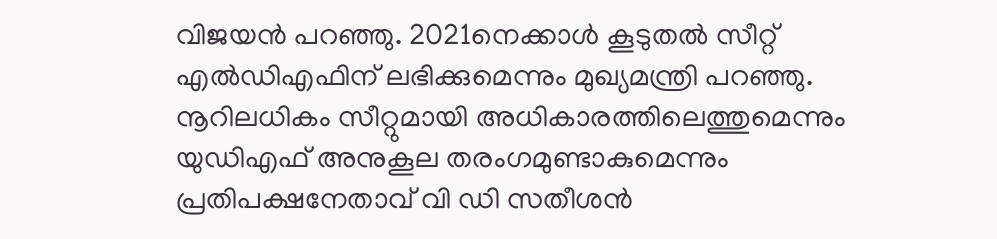വിജയൻ പറഞ്ഞു. 2021നെക്കാൾ കൂടുതൽ സീറ്റ് എൽഡിഎഫിന് ലഭിക്കുമെന്നും മുഖ്യമന്ത്രി പറഞ്ഞു.
നൂറിലധികം സീറ്റുമായി അധികാരത്തിലെത്തുമെന്നും യുഡിഎഫ് അനുകൂല തരംഗമുണ്ടാകുമെന്നും പ്രതിപക്ഷനേതാവ് വി ഡി സതീശൻ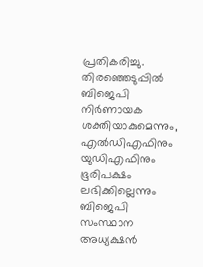പ്രതികരിച്ചു. തിരഞ്ഞെടുപ്പിൽ ബിജെപി നിർണായക ശക്തിയാകുമെന്നും, എൽഡിഎഫിനും യുഡിഎഫിനും ഭൂരിപക്ഷം ലഭിക്കില്ലെന്നും ബിജെപി സംസ്ഥാന അധ്യക്ഷൻ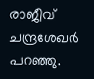രാജീവ് ചന്ദ്രശേഖർ പറഞ്ഞു.